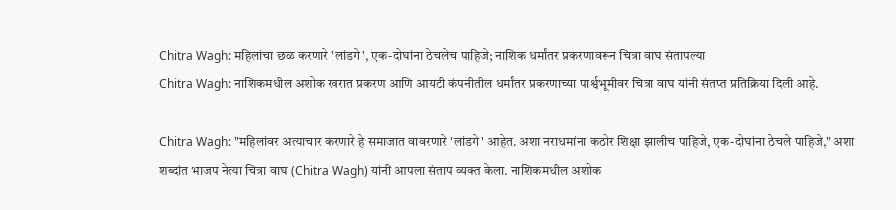Chitra Wagh: महिलांचा छळ करणारे 'लांडगे', एक-दोघांना ठेचलेच पाहिजे; नाशिक धर्मांतर प्रकरणावरून चित्रा वाघ संतापल्या
Chitra Wagh: नाशिकमधील अशोक खरात प्रकरण आणि आयटी कंपनीतील धर्मांतर प्रकरणाच्या पार्श्वभूमीवर चित्रा वाघ यांनी संतप्त प्रतिक्रिया दिली आहे.

Chitra Wagh: "महिलांवर अत्याचार करणारे हे समाजात वावरणारे 'लांडगे' आहेत. अशा नराधमांना कठोर शिक्षा झालीच पाहिजे, एक-दोघांना ठेचले पाहिजे," अशा शब्दांत भाजप नेत्या चित्रा वाघ (Chitra Wagh) यांनी आपला संताप व्यक्त केला. नाशिकमधील अशोक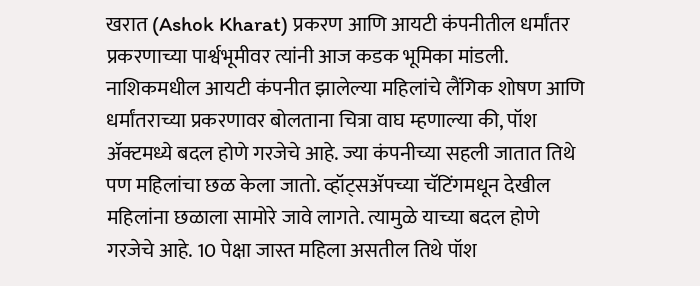खरात (Ashok Kharat) प्रकरण आणि आयटी कंपनीतील धर्मांतर प्रकरणाच्या पार्श्वभूमीवर त्यांनी आज कडक भूमिका मांडली.
नाशिकमधील आयटी कंपनीत झालेल्या महिलांचे लैंगिक शोषण आणि धर्मांतराच्या प्रकरणावर बोलताना चित्रा वाघ म्हणाल्या की, पॉश ॲक्टमध्ये बदल होणे गरजेचे आहे. ज्या कंपनीच्या सहली जातात तिथे पण महिलांचा छळ केला जातो. व्हॉट्सॲपच्या चॅटिंगमधून देखील महिलांना छळाला सामोरे जावे लागते. त्यामुळे याच्या बदल होणे गरजेचे आहे. 10 पेक्षा जास्त महिला असतील तिथे पॉश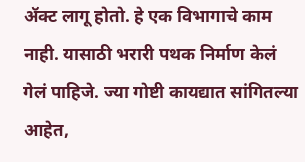ॲक्ट लागू होतो. हे एक विभागाचे काम नाही. यासाठी भरारी पथक निर्माण केलं गेलं पाहिजे. ज्या गोष्टी कायद्यात सांगितल्या आहेत,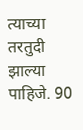त्याच्या तरतुदी झाल्या पाहिजे. 90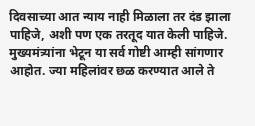दिवसाच्या आत न्याय नाही मिळाला तर दंड झाला पाहिजे, अशी पण एक तरतूद यात केली पाहिजे. मुख्यमंत्र्यांना भेटून या सर्व गोष्टी आम्ही सांगणार आहोत. ज्या महिलांवर छळ करण्यात आले ते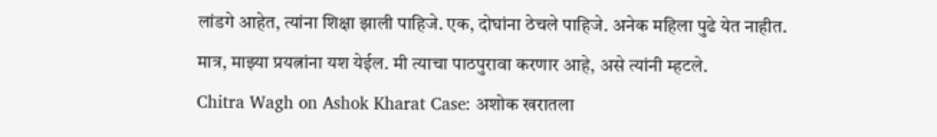लांडगे आहेत, त्यांना शिक्षा झाली पाहिजे. एक, दोघांना ठेचले पाहिजे. अनेक महिला पुढे येत नाहीत. मात्र, माझ्या प्रयत्नांना यश येईल. मी त्याचा पाठपुरावा करणार आहे, असे त्यांनी म्हटले.
Chitra Wagh on Ashok Kharat Case: अशोक खरातला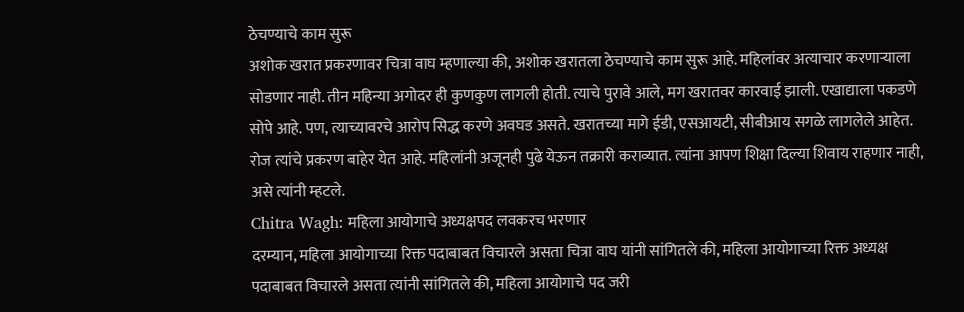ठेचण्याचे काम सुरू
अशोक खरात प्रकरणावर चित्रा वाघ म्हणाल्या की, अशोक खरातला ठेचण्याचे काम सुरू आहे. महिलांवर अत्याचार करणाऱ्याला सोडणार नाही. तीन महिन्या अगोदर ही कुणकुण लागली होती. त्याचे पुरावे आले, मग खरातवर कारवाई झाली. एखाद्याला पकडणे सोपे आहे. पण, त्याच्यावरचे आरोप सिद्ध करणे अवघड असते. खरातच्या मागे ईडी, एसआयटी, सीबीआय सगळे लागलेले आहेत. रोज त्यांचे प्रकरण बाहेर येत आहे. महिलांनी अजूनही पुढे येऊन तक्रारी कराव्यात. त्यांना आपण शिक्षा दिल्या शिवाय राहणार नाही, असे त्यांनी म्हटले.
Chitra Wagh: महिला आयोगाचे अध्यक्षपद लवकरच भरणार
दरम्यान, महिला आयोगाच्या रिक्त पदाबाबत विचारले असता चित्रा वाघ यांनी सांगितले की, महिला आयोगाच्या रिक्त अध्यक्ष पदाबाबत विचारले असता त्यांनी सांगितले की, महिला आयोगाचे पद जरी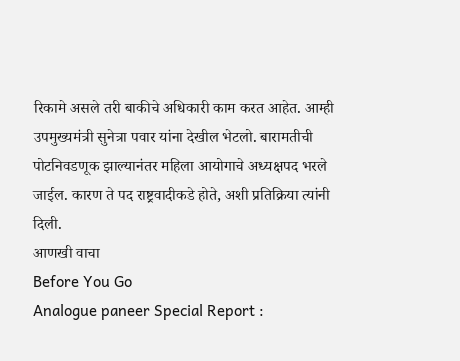रिकामे असले तरी बाकीचे अधिकारी काम करत आहेत. आम्ही उपमुख्यमंत्री सुनेत्रा पवार यांना देखील भेटलो. बारामतीची पोटनिवडणूक झाल्यानंतर महिला आयोगाचे अध्यक्षपद भरले जाईल. कारण ते पद राष्ट्रवादीकडे होते, अशी प्रतिक्रिया त्यांनी दिली.
आणखी वाचा
Before You Go
Analogue paneer Special Report :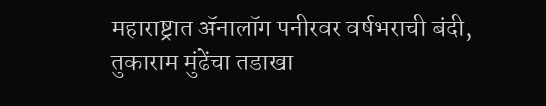महाराष्ट्रात ॲनालॉग पनीरवर वर्षभराची बंदी, तुकाराम मुंढेंचा तडाखा